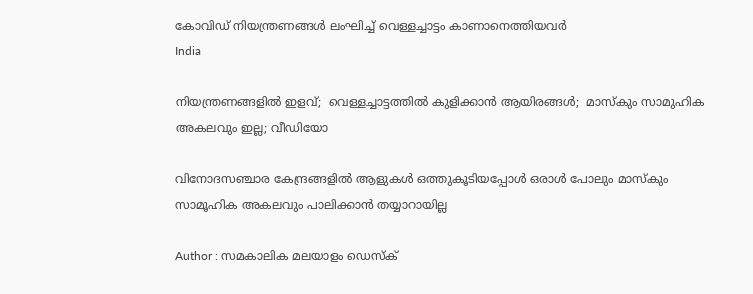കോവിഡ് നിയന്ത്രണങ്ങള്‍ ലംഘിച്ച് വെള്ളച്ചാട്ടം കാണാനെത്തിയവര്‍
India

നിയന്ത്രണങ്ങളില്‍ ഇളവ്;  വെള്ളച്ചാട്ടത്തില്‍ കുളിക്കാന്‍ ആയിരങ്ങള്‍;  മാസ്‌കും സാമുഹിക അകലവും ഇല്ല; വീഡിയോ

വിനോദസഞ്ചാര കേന്ദ്രങ്ങളില്‍ ആളുകള്‍ ഒത്തുകൂടിയപ്പോള്‍ ഒരാള്‍ പോലും മാസ്‌കും  സാമൂഹിക അകലവും പാലിക്കാന്‍ തയ്യാറായില്ല

Author : സമകാലിക മലയാളം ഡെസ്ക്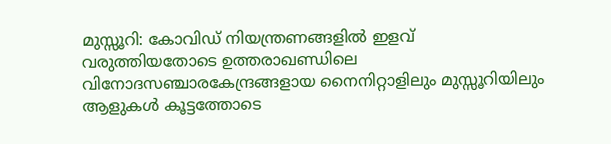മുസ്സൂറി: കോവിഡ് നിയന്ത്രണങ്ങളില്‍ ഇളവ് വരുത്തിയതോടെ ഉത്തരാഖണ്ഡിലെ വിനോദസഞ്ചാരകേന്ദ്രങ്ങളായ നൈനിറ്റാളിലും മുസ്സൂറിയിലും ആളുകള്‍ കൂട്ടത്തോടെ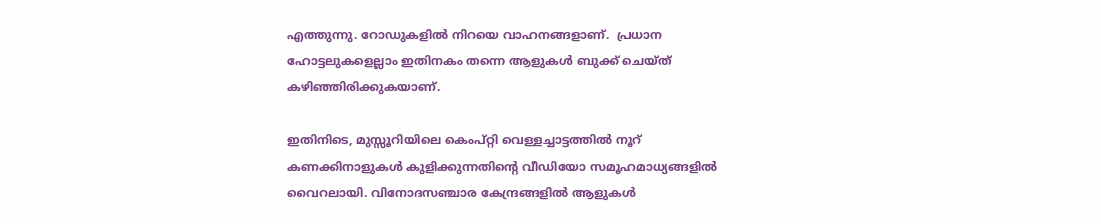എത്തുന്നു. റോഡുകളില്‍ നിറയെ വാഹനങ്ങളാണ്.  പ്രധാന ഹോട്ടലുകളെല്ലാം ഇതിനകം തന്നെ ആളുകള്‍ ബുക്ക് ചെയ്ത് കഴിഞ്ഞിരിക്കുകയാണ്.

ഇതിനിടെ, മുസ്സൂറിയിലെ കെംപ്റ്റി വെള്ളച്ചാട്ടത്തില്‍ നൂറ് കണക്കിനാളുകള്‍ കുളിക്കുന്നതിന്റെ വീഡിയോ സമൂഹമാധ്യങ്ങളില്‍ വൈറലായി. വിനോദസഞ്ചാര കേന്ദ്രങ്ങളില്‍ ആളുകള്‍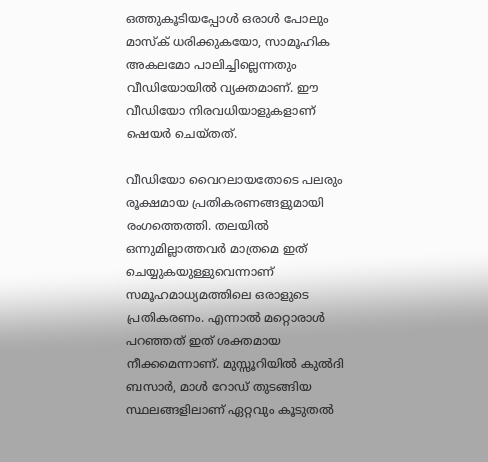ഒത്തുകൂടിയപ്പോള്‍ ഒരാള്‍ പോലും മാസ്‌ക് ധരിക്കുകയോ, സാമൂഹിക അകലമോ പാലിച്ചില്ലെന്നതും വീഡിയോയില്‍ വ്യക്തമാണ്. ഈ വീഡിയോ നിരവധിയാളുകളാണ് ഷെയര്‍ ചെയ്തത്.

വീഡിയോ വൈറലായതോടെ പലരും രൂക്ഷമായ പ്രതികരണങ്ങളുമായി രംഗത്തെത്തി. തലയില്‍ ഒന്നുമില്ലാത്തവര്‍ മാത്രമെ ഇത് ചെയ്യുകയുള്ളുവെന്നാണ് സമൂഹമാധ്യമത്തിലെ ഒരാളുടെ പ്രതികരണം. എന്നാല്‍ മറ്റൊരാള്‍ പറഞ്ഞത് ഇത് ശക്തമായ നീക്കമെന്നാണ്. മുസ്സൂറിയില്‍ കുല്‍ദി ബസാര്‍, മാള്‍ റോഡ് തുടങ്ങിയ സ്ഥലങ്ങളിലാണ് ഏറ്റവും കൂടുതല്‍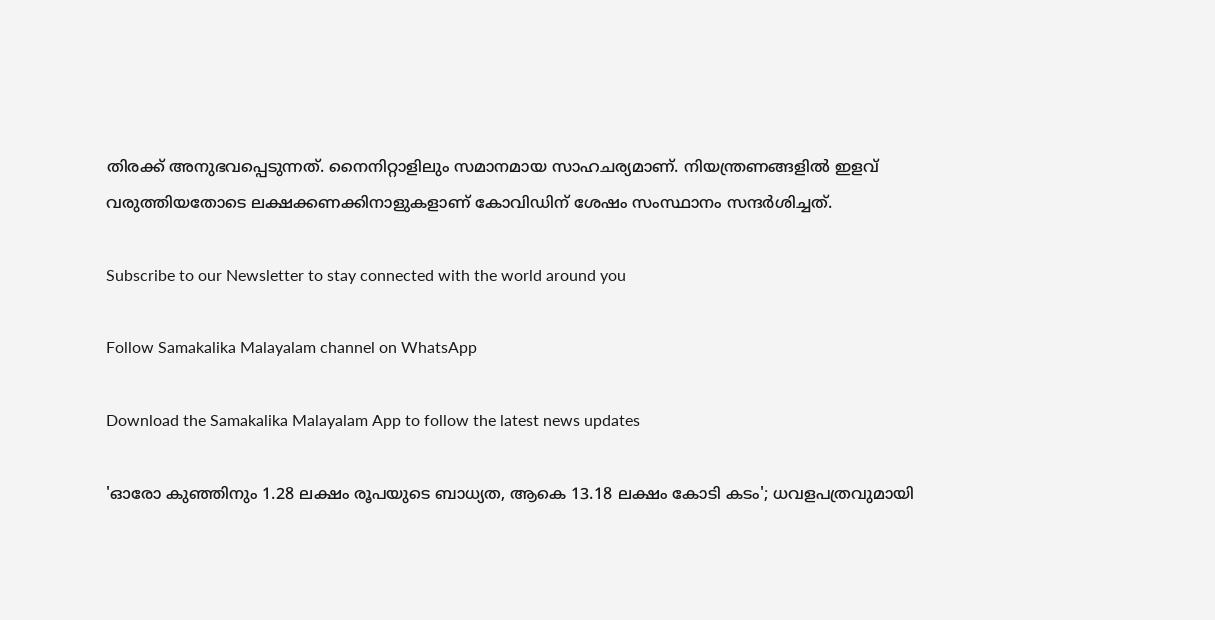തിരക്ക് അനുഭവപ്പെടുന്നത്. നൈനിറ്റാളിലും സമാനമായ സാഹചര്യമാണ്. നിയന്ത്രണങ്ങളില്‍ ഇളവ് വരുത്തിയതോടെ ലക്ഷക്കണക്കിനാളുകളാണ് കോവിഡിന് ശേഷം സംസ്ഥാനം സന്ദര്‍ശിച്ചത്.

Subscribe to our Newsletter to stay connected with the world around you

Follow Samakalika Malayalam channel on WhatsApp

Download the Samakalika Malayalam App to follow the latest news updates

'ഓരോ കുഞ്ഞിനും 1.28 ലക്ഷം രൂപയുടെ ബാധ്യത, ആകെ 13.18 ലക്ഷം കോടി കടം'; ധവളപത്രവുമായി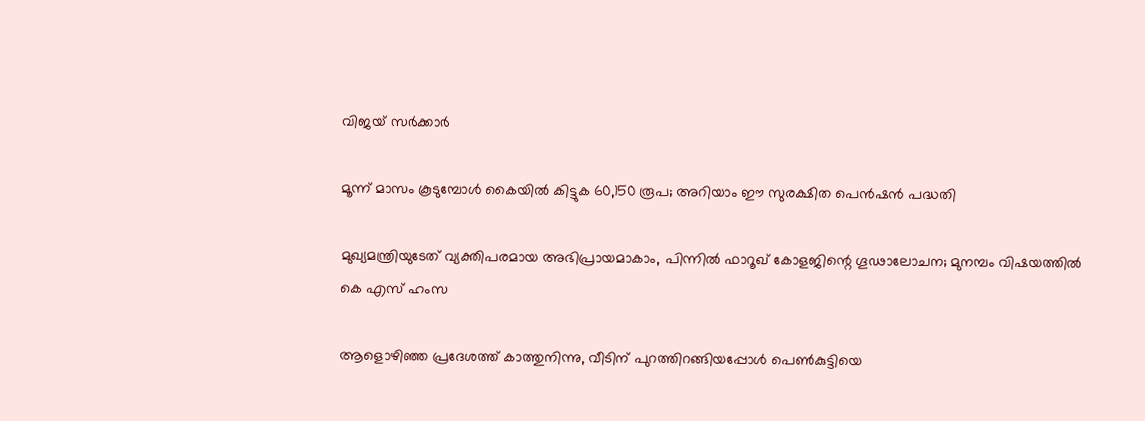വിജയ്‌ സർക്കാർ

മൂന്ന് മാസം കൂടുമ്പോള്‍ കൈയില്‍ കിട്ടുക 60,150 രൂപ; അറിയാം ഈ സുരക്ഷിത പെന്‍ഷന്‍ പദ്ധതി

മുഖ്യമന്ത്രിയുടേത് വ്യക്തിപരമായ അഭിപ്രായമാകാം, പിന്നിൽ ഫാറൂഖ് കോളജിന്റെ ഗൂഢാലോചന; മുനമ്പം വിഷയത്തിൽ കെ എസ് ഹംസ

ആളൊഴിഞ്ഞ പ്രദേശത്ത് കാത്തുനിന്നു, വീടിന് പുറത്തിറങ്ങിയപ്പോള്‍ പെണ്‍കുട്ടിയെ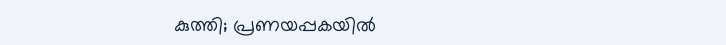കുത്തി; പ്രണയപ്പകയില്‍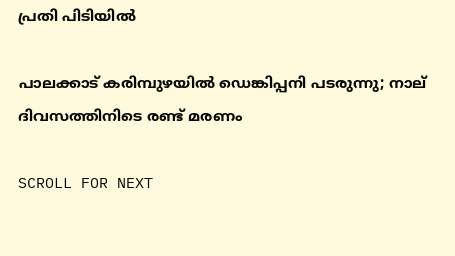പ്രതി പിടിയില്‍

പാലക്കാട് കരിമ്പുഴയിൽ ഡെങ്കിപ്പനി പടരുന്നു; നാല് ദിവസത്തിനിടെ രണ്ട് മരണം

SCROLL FOR NEXT